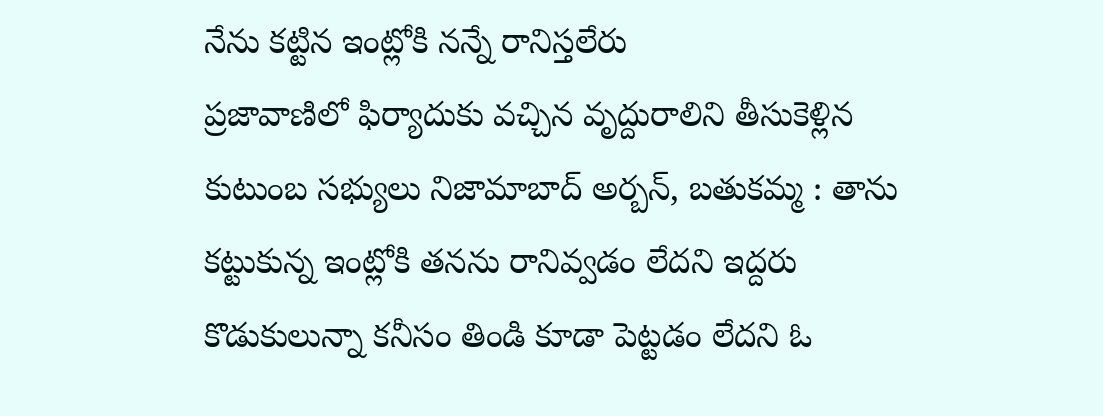నేను కట్టిన ఇంట్లోకి నన్నే రానిస్తలేరు
ప్రజావాణిలో ఫిర్యాదుకు వచ్చిన వృద్దురాలిని తీసుకెళ్లిన కుటుంబ సభ్యులు నిజామాబాద్ అర్బన్, బతుకమ్మ : తాను కట్టుకున్న ఇంట్లోకి తనను రానివ్వడం లేదని ఇద్దరు కొడుకులున్నా కనీసం తిండి కూడా పెట్టడం లేదని ఓ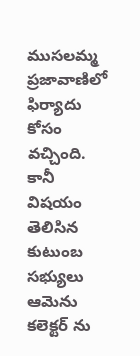ముసలమ్మ ప్రజావాణిలో ఫిర్యాదు కోసం వచ్చింది. కానీ విషయం తెలిసిన కుటుంబ సభ్యులు ఆమెను కలెక్టర్ ను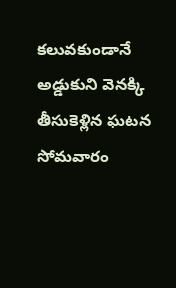కలువకుండానే అడ్డుకుని వెనక్కి తీసుకెళ్లిన ఘటన సోమవారం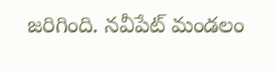జరిగింది. నవీపేట్ మండలం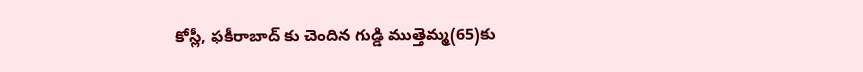కోస్లీ, ఫకీరాబాద్ కు చెందిన గుడ్డి ముత్తెమ్మ(65)కు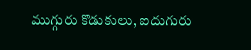ముగ్గురు కొడుకులు, ఐదుగురు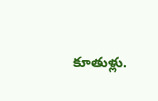కూతుళ్లు.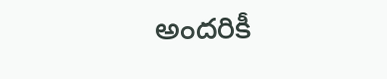అందరికీ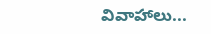వివాహాలు...